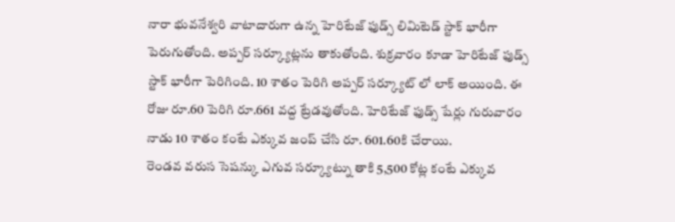నారా భువనేశ్వరి వాటాదారుగా ఉన్న హెరిటేజ్ ఫుడ్స్ లిమిటెడ్ స్టాక్ భారీగా పెరుగుతోంది. అప్పర్ సర్క్యూట్లను తాకుతోంది. శుక్రవారం కూడా హెరిటేజ్ ఫుడ్స్ స్టాక్ భారీగా పెరిగింది. 10 శాతం పెరిగి అప్పర్ సర్క్యూట్ లో లాక్ అయింది. ఈ రోజు రూ.60 పెరిగి రూ.661 వద్ద ట్రేడవుతోంది. హెరిటేజ్ ఫుడ్స్ షేర్లు గురువారం నాడు 10 శాతం కంటే ఎక్కువ జంప్ చేసి రూ. 601.60కి చేరాయి.
రెండవ వరుస సెషన్కు ఎగువ సర్క్యూట్ను తాకి 5,500 కోట్ల కంటే ఎక్కువ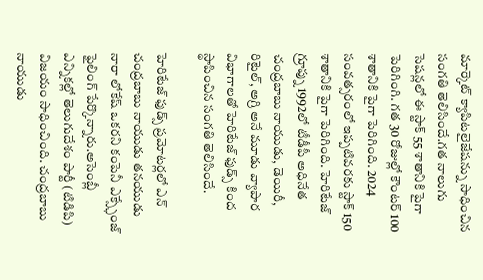మార్కెట్ క్యాపిటలైజేషన్ను సాధించిన సంగతి తెలిసిందే.గత నాలుగు సెషన్లలో ఈ స్టాక్ 55 శాతానికి పైగా పెరిగింగి. గత 30 రోజుల్లో కౌంటర్ 100 శాతానికి పైగా పెరిగింది. 2024 సంవత్సరంలో ఇప్పటివరకు స్టాక్ 150 శాతానికి పైగా పెరిగింది. హెరిటేజ్ గ్రూప్ను 1992లో టీడీపీ అధినేత చంద్రబాబు నాయుడు, డెయిరీ, రిటైల్, అగ్రి అనే మూడు వ్యాపార విభాగాలతో హెరిటేజ్ ఫుడ్స్ కింద స్థాపించిన సంగతి తెలిసిందే.

హెరిటేజ్ ఫుడ్స్ ప్రమోటర్లలో ఎన్ చంద్రబాబు నాయుడు తనయుడు నారా లోకేష్ ఒకరని కంపెనీ ఎక్స్ఛేంజ్ ఫైలింగ్ పేర్కొన్నారు.అసెంబ్లీ ఎన్నికల్లో తెలుగుదేశం పార్టీ (టిడిపి) విజయం సాధించింది. చంద్రబాబు నాయుడు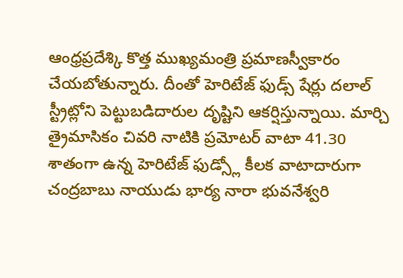ఆంధ్రప్రదేశ్కి కొత్త ముఖ్యమంత్రి ప్రమాణస్వీకారం చేయబోతున్నారు. దీంతో హెరిటేజ్ ఫుడ్స్ షేర్లు దలాల్ స్ట్రీట్లోని పెట్టుబడిదారుల దృష్టిని ఆకర్షిస్తున్నాయి. మార్చి త్రైమాసికం చివరి నాటికి ప్రమోటర్ వాటా 41.30 శాతంగా ఉన్న హెరిటేజ్ ఫుడ్స్లో కీలక వాటాదారుగా చంద్రబాబు నాయుడు భార్య నారా భువనేశ్వరి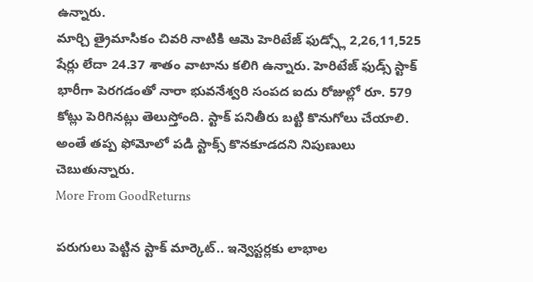ఉన్నారు.
మార్చి త్రైమాసికం చివరి నాటికి ఆమె హెరిటేజ్ ఫుడ్స్లో 2,26,11,525 షేర్లు లేదా 24.37 శాతం వాటాను కలిగి ఉన్నారు. హెరిటేజ్ ఫుడ్స్ స్టాక్ భారీగా పెరగడంతో నారా భువనేశ్వరి సంపద ఐదు రోజుల్లో రూ. 579 కోట్లు పెరిగినట్లు తెలుస్తోంది. స్టాక్ పనితీరు బట్టి కొనుగోలు చేయాలి. అంతే తప్ప ఫోమోలో పడి స్టాక్స్ కొనకూడదని నిపుణులు చెబుతున్నారు.
More From GoodReturns

పరుగులు పెట్టిన స్టాక్ మార్కెట్.. ఇన్వెస్టర్లకు లాభాల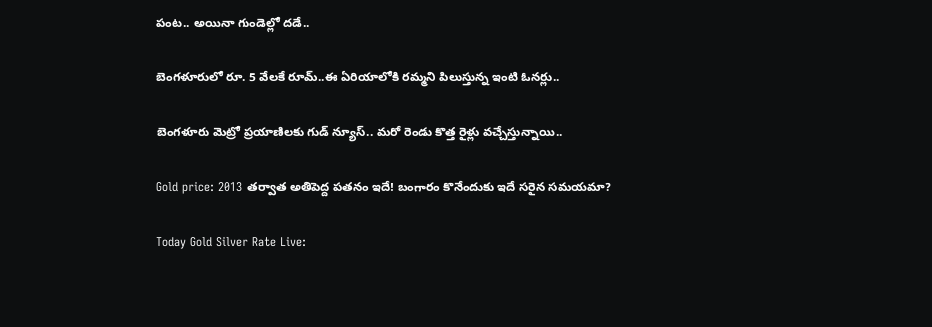పంట.. అయినా గుండెల్లో దడే..

బెంగళూరులో రూ. 5 వేలకే రూమ్..ఈ ఏరియాలోకి రమ్మని పిలుస్తున్న ఇంటి ఓనర్లు..

బెంగళూరు మెట్రో ప్రయాణిలకు గుడ్ న్యూస్.. మరో రెండు కొత్త రైళ్లు వచ్చేస్తున్నాయి..

Gold price: 2013 తర్వాత అతిపెద్ద పతనం ఇదే! బంగారం కొనేందుకు ఇదే సరైన సమయమా?

Today Gold Silver Rate Live: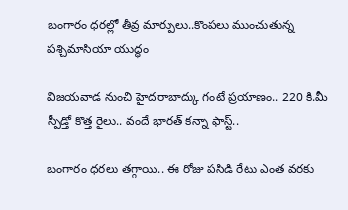బంగారం ధరల్లో తీవ్ర మార్పులు..కొంపలు ముంచుతున్న పశ్చిమాసియా యుద్ధం

విజయవాడ నుంచి హైదరాబాద్కు గంటే ప్రయాణం.. 220 కి.మీ స్పీడ్తో కొత్త రైలు.. వందే భారత్ కన్నా ఫాస్ట్..

బంగారం ధరలు తగ్గాయి.. ఈ రోజు పసిడి రేటు ఎంత వరకు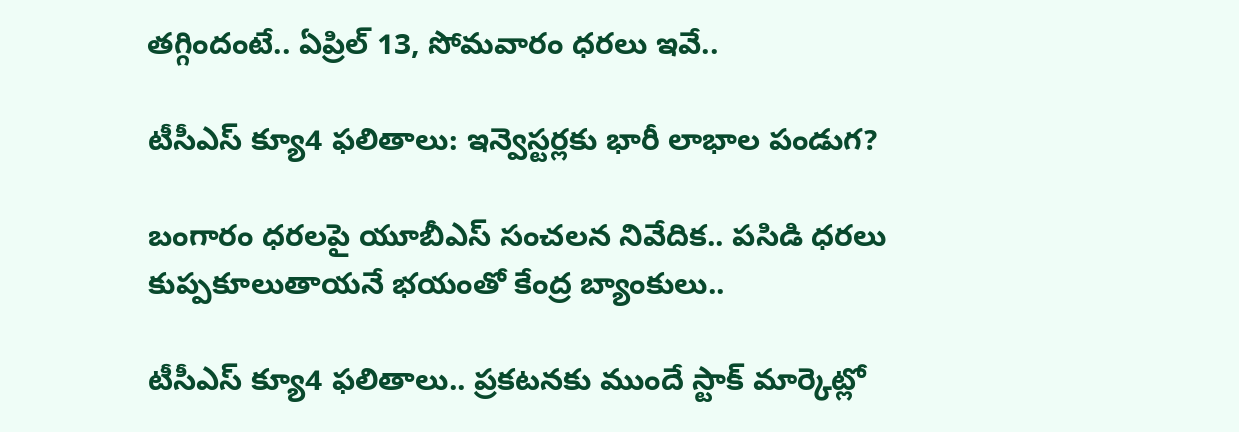తగ్గిందంటే.. ఏప్రిల్ 13, సోమవారం ధరలు ఇవే..

టీసీఎస్ క్యూ4 ఫలితాలు: ఇన్వెస్టర్లకు భారీ లాభాల పండుగ?

బంగారం ధరలపై యూబీఎస్ సంచలన నివేదిక.. పసిడి ధరలు కుప్పకూలుతాయనే భయంతో కేంద్ర బ్యాంకులు..

టీసీఎస్ క్యూ4 ఫలితాలు.. ప్రకటనకు ముందే స్టాక్ మార్కెట్లో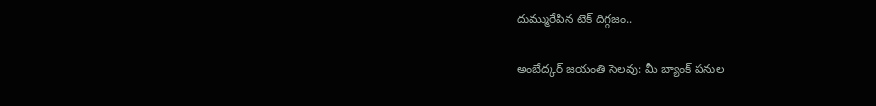దుమ్మురేపిన టెక్ దిగ్గజం..

అంబేద్కర్ జయంతి సెలవు: మీ బ్యాంక్ పనుల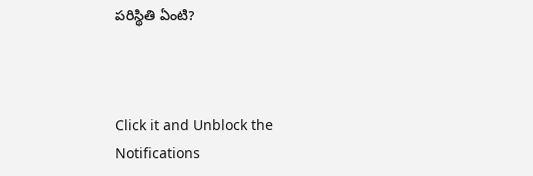పరిస్థితి ఏంటి?



Click it and Unblock the Notifications